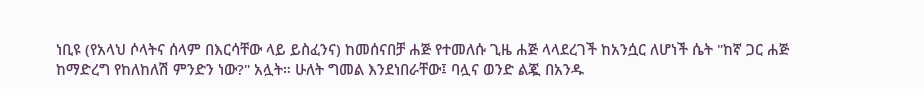ነቢዩ (የአላህ ሶላትና ሰላም በእርሳቸው ላይ ይስፈንና) ከመሰናበቻ ሐጅ የተመለሱ ጊዜ ሐጅ ላላደረገች ከአንሷር ለሆነች ሴት "ከኛ ጋር ሐጅ ከማድረግ የከለከለሽ ምንድን ነው?" አሏት። ሁለት ግመል እንደነበራቸው፤ ባሏና ወንድ ልጇ በአንዱ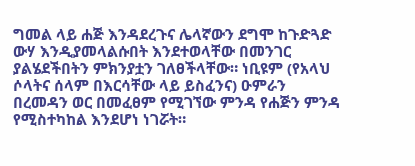ግመል ላይ ሐጅ እንዳደረጉና ሌላኛውን ደግሞ ከጉድጓድ ውሃ እንዲያመላልሱበት እንደተወላቸው በመንገር ያልሄደችበትን ምክንያቷን ገለፀችላቸው። ነቢዩም (የአላህ ሶላትና ሰላም በእርሳቸው ላይ ይስፈንና) ዑምራን በረመዳን ወር በመፈፀም የሚገኘው ምንዳ የሐጅን ምንዳ የሚስተካከል እንደሆነ ነገሯት።